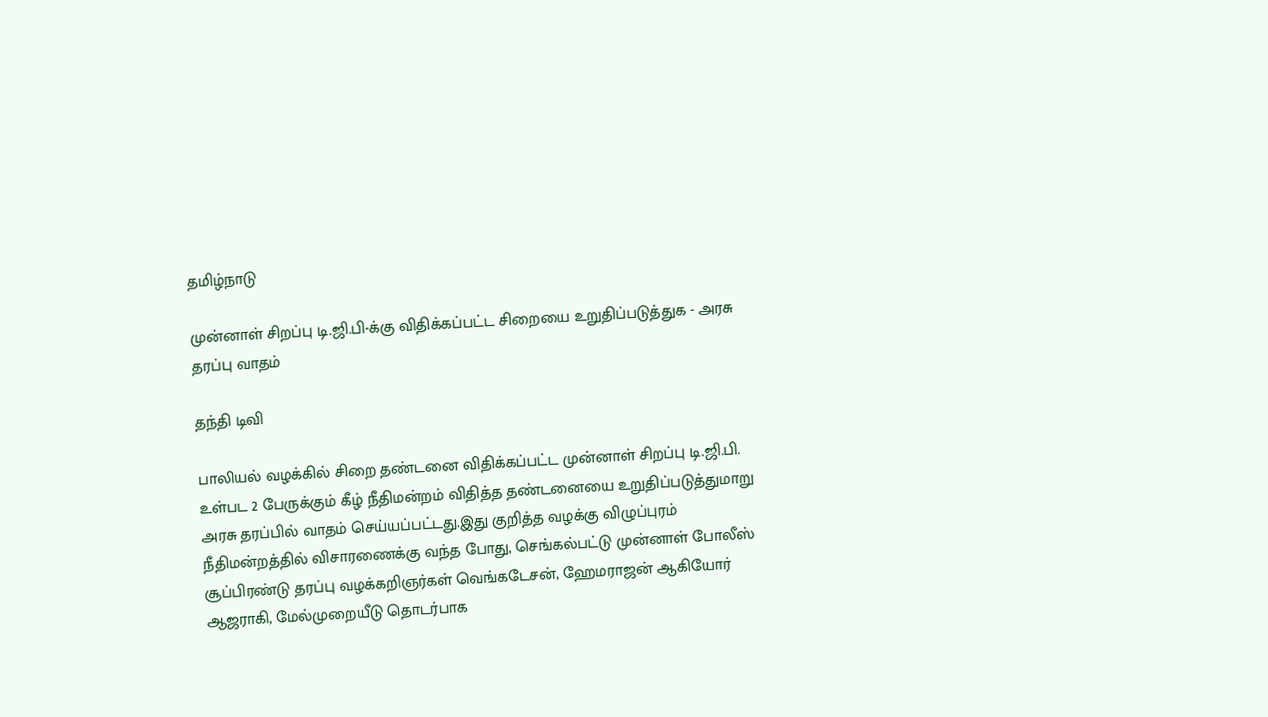தமிழ்நாடு

முன்னாள் சிறப்பு டி.ஜி.பி-க்கு விதிக்கப்பட்ட சிறையை உறுதிப்படுத்துக - அரசு தரப்பு வாதம்

தந்தி டிவி

பாலியல் வழக்கில் சிறை தண்டனை விதிக்கப்பட்ட முன்னாள் சிறப்பு டி.ஜி.பி. உள்பட 2 பேருக்கும் கீழ் நீதிமன்றம் விதித்த தண்டனையை உறுதிப்படுத்துமாறு அரசு தரப்பில் வாதம் செய்யப்பட்டது.இது குறித்த வழக்கு விழுப்புரம் நீதிமன்றத்தில் விசாரணைக்கு வந்த போது, செங்கல்பட்டு முன்னாள் போலீஸ் சூப்பிரண்டு தரப்பு வழக்கறிஞர்கள் வெங்கடேசன், ஹேமராஜன் ஆகியோர் ஆஜராகி, மேல்முறையீடு தொடர்பாக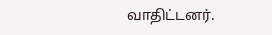வாதிட்டனர்.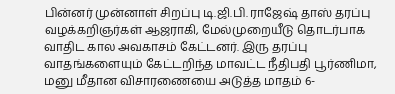பின்னர் முன்னாள் சிறப்பு டி.ஜி.பி. ராஜேஷ் தாஸ் தரப்பு வழக்கறிஞர்கள் ஆஜராகி, மேல்முறையீடு தொடர்பாக வாதிட கால அவகாசம் கேட்டனர். இரு தரப்பு வாதங்களையும் கேட்டறிந்த மாவட்ட நீதிபதி பூர்ணிமா, மனு மீதான விசாரணையை அடுத்த மாதம் 6-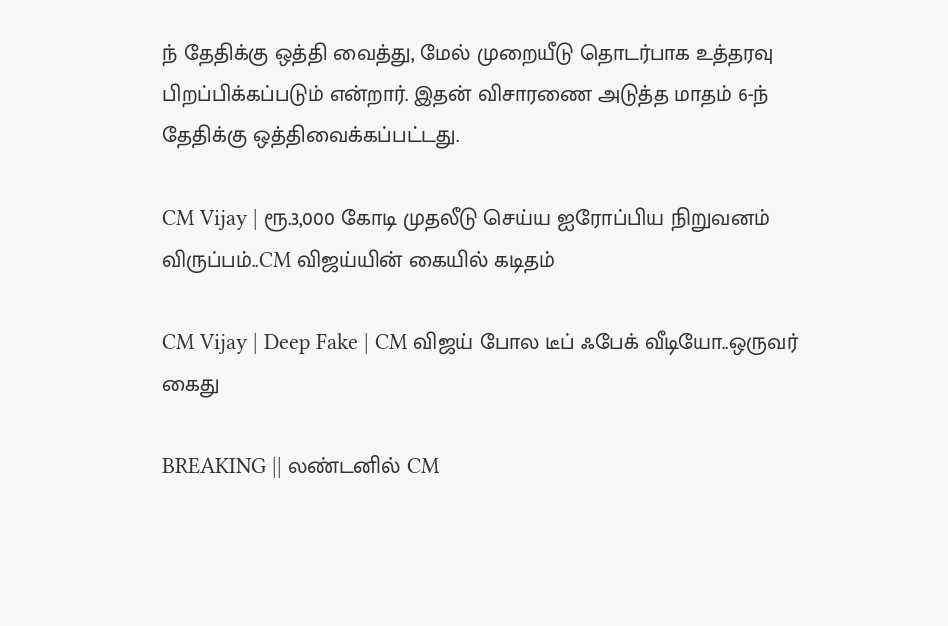ந் தேதிக்கு ஒத்தி வைத்து, மேல் முறையீடு தொடர்பாக உத்தரவு பிறப்பிக்கப்படும் என்றார். இதன் விசாரணை அடுத்த மாதம் 6-ந் தேதிக்கு ஒத்திவைக்கப்பட்டது.

CM Vijay | ரூ.3,000 கோடி முதலீடு செய்ய ஐரோப்பிய நிறுவனம் விருப்பம்..CM விஜய்யின் கையில் கடிதம்

CM Vijay | Deep Fake | CM விஜய் போல டீப் ஃபேக் வீடியோ..ஒருவர் கைது

BREAKING || லண்டனில் CM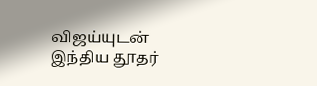விஜய்யுடன் இந்திய தூதர்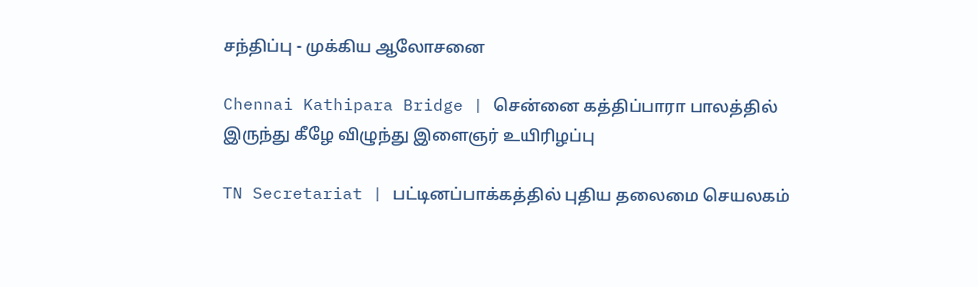சந்திப்பு - முக்கிய ஆலோசனை

Chennai Kathipara Bridge | சென்னை கத்திப்பாரா பாலத்தில் இருந்து கீழே விழுந்து இளைஞர் உயிரிழப்பு

TN Secretariat | பட்டினப்பாக்கத்தில் புதிய தலைமை செயலகம்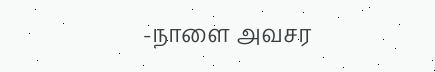-நாளை அவசர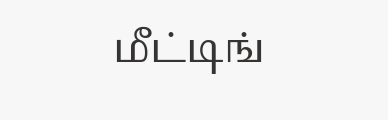மீட்டிங்